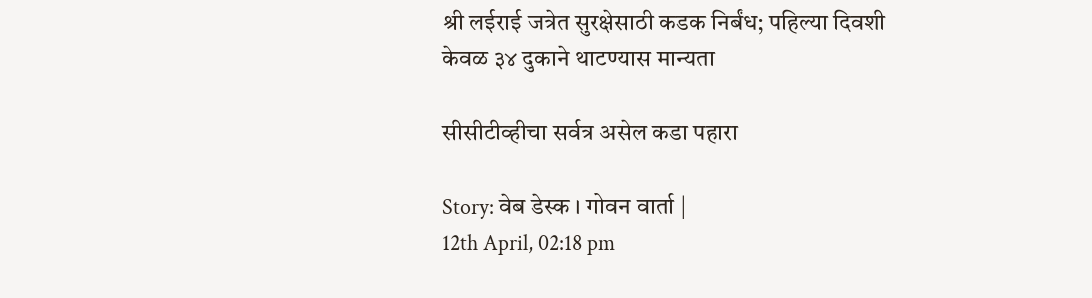श्री लईराई जत्रेत सुरक्षेसाठी कडक निर्बंध; पहिल्या दिवशी केवळ ३४ दुकाने थाटण्यास मान्यता

सीसीटीव्हीचा सर्वत्र असेल कडा पहारा

Story: वेब डेस्क । गोवन वार्ता |
12th April, 02:18 pm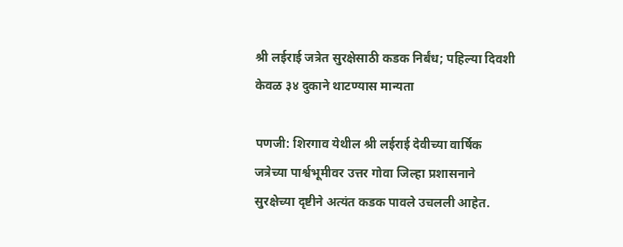श्री लईराई जत्रेत सुरक्षेसाठी कडक निर्बंध; पहिल्या दिवशी केवळ ३४ दुकाने थाटण्यास मान्यता

पणजी: शिरगाव येथील श्री लईराई देवीच्या वार्षिक जत्रेच्या पार्श्वभूमीवर उत्तर गोवा जिल्हा प्रशासनाने सुरक्षेच्या दृष्टीने अत्यंत कडक पावले उचलली आहेत.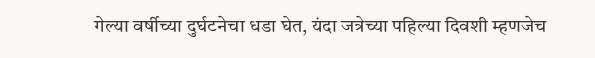गेल्या वर्षीच्या दुर्घटनेचा धडा घेत, यंदा जत्रेच्या पहिल्या दिवशी म्हणजेच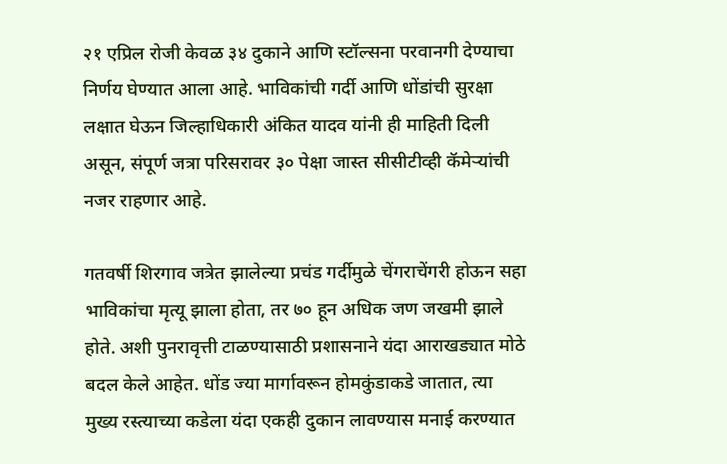२१ एप्रिल रोजी केवळ ३४ दुकाने आणि स्टॉल्सना परवानगी देण्याचा निर्णय घेण्यात आला आहे. भाविकांची गर्दी आणि धोंडांची सुरक्षा लक्षात घेऊन जिल्हाधिकारी अंकित यादव यांनी ही माहिती दिली असून, संपूर्ण जत्रा परिसरावर ३० पेक्षा जास्त सीसीटीव्ही कॅमेऱ्यांची नजर राहणार आहे.

गतवर्षी शिरगाव जत्रेत झालेल्या प्रचंड गर्दीमुळे चेंगराचेंगरी होऊन सहा भाविकांचा मृत्यू झाला होता, तर ७० हून अधिक जण जखमी झाले होते. अशी पुनरावृत्ती टाळण्यासाठी प्रशासनाने यंदा आराखड्यात मोठे बदल केले आहेत. धोंड ज्या मार्गावरून होमकुंडाकडे जातात, त्या मुख्य रस्त्याच्या कडेला यंदा एकही दुकान लावण्यास मनाई करण्यात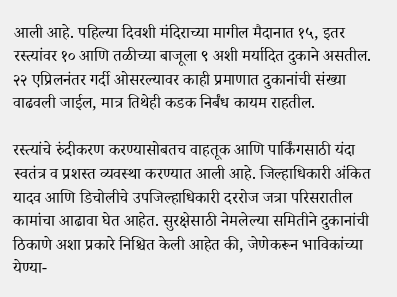आली आहे. पहिल्या दिवशी मंदिराच्या मागील मैदानात १५, इतर रस्त्यांवर १० आणि तळीच्या बाजूला ९ अशी मर्यादित दुकाने असतील. २२ एप्रिलनंतर गर्दी ओसरल्यावर काही प्रमाणात दुकानांची संख्या वाढवली जाईल, मात्र तिथेही कडक निर्बंध कायम राहतील.

रस्त्यांचे रुंदीकरण करण्यासोबतच वाहतूक आणि पार्किंगसाठी यंदा स्वतंत्र व प्रशस्त व्यवस्था करण्यात आली आहे. जिल्हाधिकारी अंकित यादव आणि डिचोलीचे उपजिल्हाधिकारी दररोज जत्रा परिसरातील कामांचा आढावा घेत आहेत. सुरक्षेसाठी नेमलेल्या समितीने दुकानांची ठिकाणे अशा प्रकारे निश्चित केली आहेत की, जेणेकरून भाविकांच्या येण्या-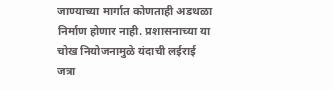जाण्याच्या मार्गात कोणताही अडथळा निर्माण होणार नाही. प्रशासनाच्या या चोख नियोजनामुळे यंदाची लईराई जत्रा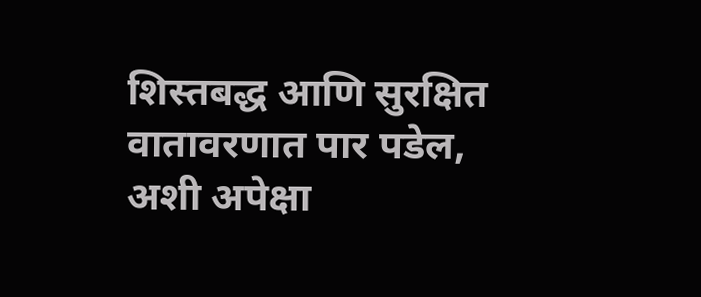शिस्तबद्ध आणि सुरक्षित वातावरणात पार पडेल, अशी अपेक्षा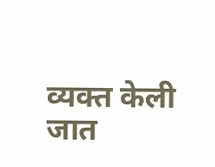व्यक्त केली जात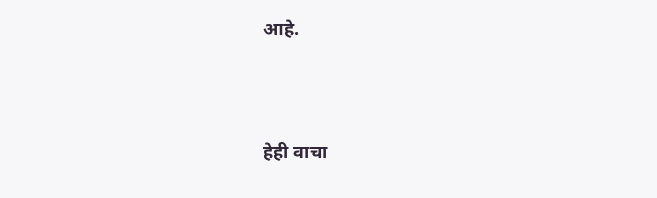आहे.




हेही वाचा